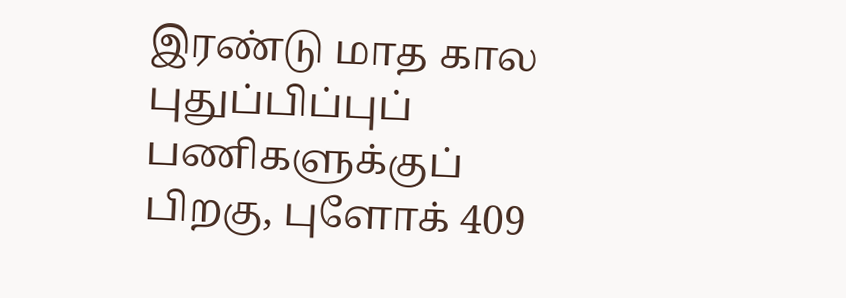இரண்டு மாத கால புதுப்பிப்புப் பணிகளுக்குப் பிறகு, புளோக் 409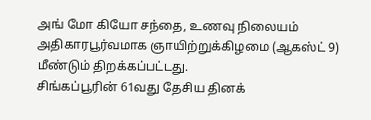அங் மோ கியோ சந்தை, உணவு நிலையம் அதிகாரபூர்வமாக ஞாயிற்றுக்கிழமை (ஆகஸ்ட் 9) மீண்டும் திறக்கப்பட்டது.
சிங்கப்பூரின் 61வது தேசிய தினக்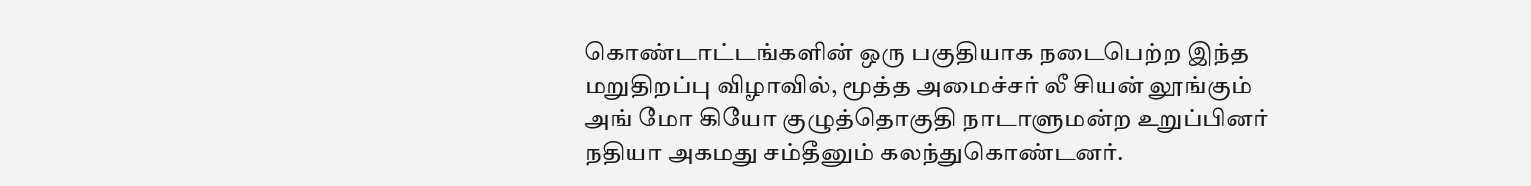கொண்டாட்டங்களின் ஒரு பகுதியாக நடைபெற்ற இந்த மறுதிறப்பு விழாவில், மூத்த அமைச்சர் லீ சியன் லூங்கும் அங் மோ கியோ குழுத்தொகுதி நாடாளுமன்ற உறுப்பினர் நதியா அகமது சம்தீனும் கலந்துகொண்டனர்.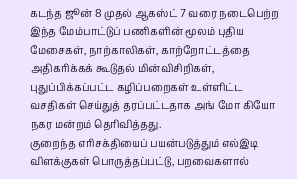கடந்த ஜூன் 8 முதல் ஆகஸ்ட் 7 வரை நடைபெற்ற இந்த மேம்பாட்டுப் பணிகளின் மூலம் புதிய மேசைகள், நாற்காலிகள், காற்றோட்டத்தை அதிகரிக்கக் கூடுதல் மின்விசிறிகள், புதுப்பிக்கப்பட்ட கழிப்பறைகள் உள்ளிட்ட வசதிகள் செய்துத் தரப்பட்டதாக அங் மோ கியோ நகர மன்றம் தெரிவித்தது.
குறைந்த எரிசக்தியைப் பயன்படுத்தும் எல்இடி விளக்குகள் பொருத்தப்பட்டு, பறவைகளால்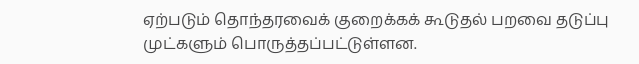ஏற்படும் தொந்தரவைக் குறைக்கக் கூடுதல் பறவை தடுப்பு முட்களும் பொருத்தப்பட்டுள்ளன.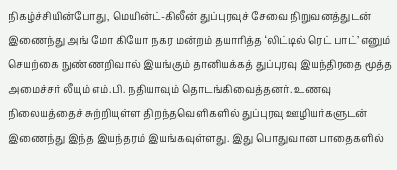நிகழ்ச்சியின்போது, மெயின்ட்-கிலீன் துப்புரவுச் சேவை நிறுவனத்துடன் இணைந்து அங் மோ கியோ நகர மன்றம் தயாரித்த ‘லிட்டில் ரெட் பாட்’ எனும் செயற்கை நுண்ணறிவால் இயங்கும் தானியக்கத் துப்புரவு இயந்திரதை மூத்த அமைச்சர் லீயும் எம்.பி. நதியாவும் தொடங்கிவைத்தனர். உணவு நிலையத்தைச் சுற்றியுள்ள திறந்தவெளிகளில் துப்புரவு ஊழியர்களுடன் இணைந்து இந்த இயந்தரம் இயங்கவுள்ளது. இது பொதுவான பாதைகளில்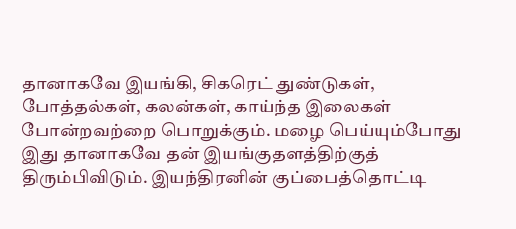தானாகவே இயங்கி, சிகரெட் துண்டுகள், போத்தல்கள், கலன்கள், காய்ந்த இலைகள் போன்றவற்றை பொறுக்கும். மழை பெய்யும்போது இது தானாகவே தன் இயங்குதளத்திற்குத் திரும்பிவிடும். இயந்திரனின் குப்பைத்தொட்டி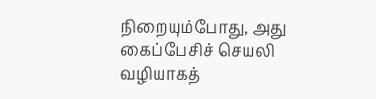நிறையும்போது, அது கைப்பேசிச் செயலி வழியாகத்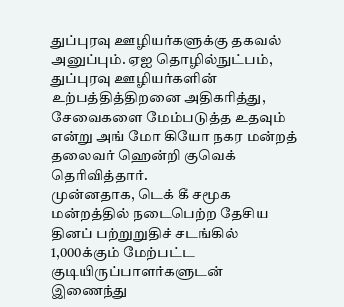துப்புரவு ஊழியர்களுக்கு தகவல் அனுப்பும். ஏஐ தொழில்நுட்பம், துப்புரவு ஊழியர்களின் உற்பத்தித்திறனை அதிகரித்து, சேவைகளை மேம்படுத்த உதவும் என்று அங் மோ கியோ நகர மன்றத் தலைவர் ஹென்றி குவெக் தெரிவித்தார்.
முன்னதாக, டெக் கீ சமூக மன்றத்தில் நடைபெற்ற தேசிய தினப் பற்றுறுதிச் சடங்கில் 1,000க்கும் மேற்பட்ட குடியிருப்பாளர்களுடன் இணைந்து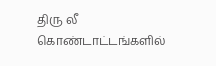திரு லீ கொண்டாட்டங்களில்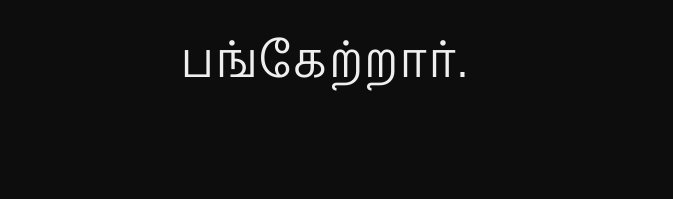பங்கேற்றார்.